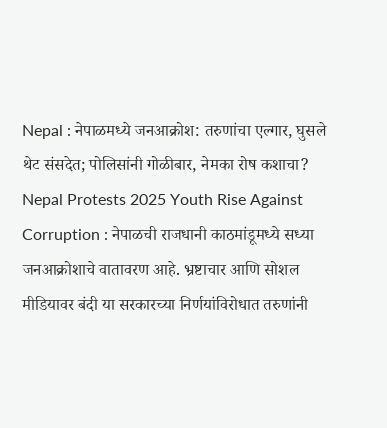Nepal : नेपाळमध्ये जनआक्रोश: तरुणांचा एल्गार, घुसले थेट संसदेत; पोलिसांनी गोळीबार, नेमका रोष कशाचा?
Nepal Protests 2025 Youth Rise Against Corruption : नेपाळची राजधानी काठमांडूमध्ये सध्या जनआक्रोशाचे वातावरण आहे. भ्रष्टाचार आणि सोशल मीडियावर बंदी या सरकारच्या निर्णयांविरोधात तरुणांनी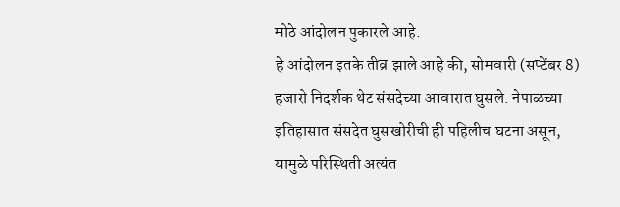मोठे आंदोलन पुकारले आहे.
हे आंदोलन इतके तीव्र झाले आहे की, सोमवारी (सप्टेंबर 8) हजारो निदर्शक थेट संसदेच्या आवारात घुसले. नेपाळच्या इतिहासात संसदेत घुसखोरीची ही पहिलीच घटना असून, यामुळे परिस्थिती अत्यंत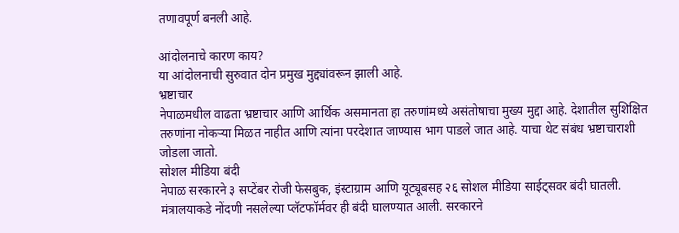तणावपूर्ण बनली आहे.

आंदोलनाचे कारण काय?
या आंदोलनाची सुरुवात दोन प्रमुख मुद्द्यांवरून झाली आहे.
भ्रष्टाचार
नेपाळमधील वाढता भ्रष्टाचार आणि आर्थिक असमानता हा तरुणांमध्ये असंतोषाचा मुख्य मुद्दा आहे. देशातील सुशिक्षित तरुणांना नोकऱ्या मिळत नाहीत आणि त्यांना परदेशात जाण्यास भाग पाडले जात आहे. याचा थेट संबंध भ्रष्टाचाराशी जोडला जातो.
सोशल मीडिया बंदी
नेपाळ सरकारने ३ सप्टेंबर रोजी फेसबुक, इंस्टाग्राम आणि यूट्यूबसह २६ सोशल मीडिया साईट्सवर बंदी घातली. मंत्रालयाकडे नोंदणी नसलेल्या प्लॅटफॉर्मवर ही बंदी घालण्यात आली. सरकारने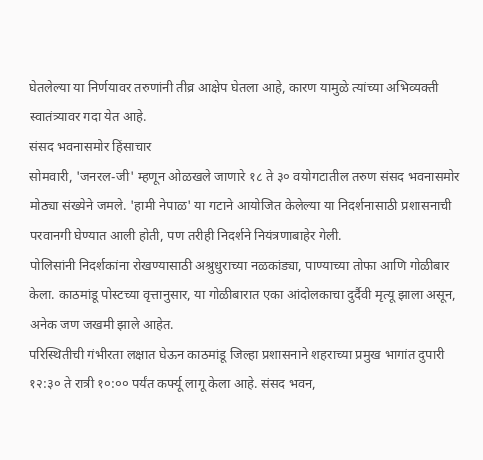घेतलेल्या या निर्णयावर तरुणांनी तीव्र आक्षेप घेतला आहे, कारण यामुळे त्यांच्या अभिव्यक्ती स्वातंत्र्यावर गदा येत आहे.
संसद भवनासमोर हिंसाचार
सोमवारी, 'जनरल-जी' म्हणून ओळखले जाणारे १८ ते ३० वयोगटातील तरुण संसद भवनासमोर मोठ्या संख्येने जमले. 'हामी नेपाळ' या गटाने आयोजित केलेल्या या निदर्शनासाठी प्रशासनाची परवानगी घेण्यात आली होती, पण तरीही निदर्शने नियंत्रणाबाहेर गेली.
पोलिसांनी निदर्शकांना रोखण्यासाठी अश्रुधुराच्या नळकांड्या, पाण्याच्या तोफा आणि गोळीबार केला. काठमांडू पोस्टच्या वृत्तानुसार, या गोळीबारात एका आंदोलकाचा दुर्दैवी मृत्यू झाला असून, अनेक जण जखमी झाले आहेत.
परिस्थितीची गंभीरता लक्षात घेऊन काठमांडू जिल्हा प्रशासनाने शहराच्या प्रमुख भागांत दुपारी १२:३० ते रात्री १०:०० पर्यंत कर्फ्यू लागू केला आहे. संसद भवन,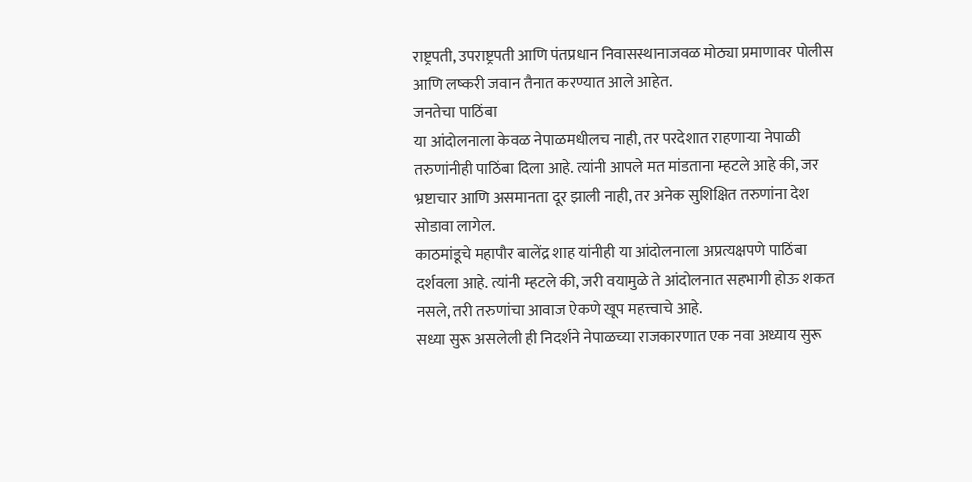राष्ट्रपती, उपराष्ट्रपती आणि पंतप्रधान निवासस्थानाजवळ मोठ्या प्रमाणावर पोलीस आणि लष्करी जवान तैनात करण्यात आले आहेत.
जनतेचा पाठिंबा
या आंदोलनाला केवळ नेपाळमधीलच नाही, तर परदेशात राहणाऱ्या नेपाळी तरुणांनीही पाठिंबा दिला आहे. त्यांनी आपले मत मांडताना म्हटले आहे की, जर भ्रष्टाचार आणि असमानता दूर झाली नाही, तर अनेक सुशिक्षित तरुणांना देश सोडावा लागेल.
काठमांडूचे महापौर बालेंद्र शाह यांनीही या आंदोलनाला अप्रत्यक्षपणे पाठिंबा दर्शवला आहे. त्यांनी म्हटले की, जरी वयामुळे ते आंदोलनात सहभागी होऊ शकत नसले, तरी तरुणांचा आवाज ऐकणे खूप महत्त्वाचे आहे.
सध्या सुरू असलेली ही निदर्शने नेपाळच्या राजकारणात एक नवा अध्याय सुरू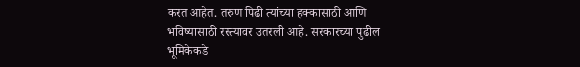करत आहेत. तरुण पिढी त्यांच्या हक्कासाठी आणि भविष्यासाठी रस्त्यावर उतरली आहे. सरकारच्या पुढील भूमिकेकडे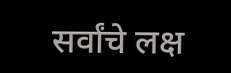सर्वांचे लक्ष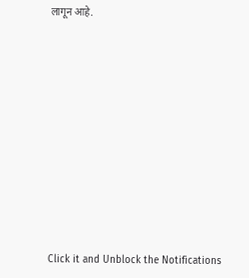लागून आहे.












Click it and Unblock the Notifications